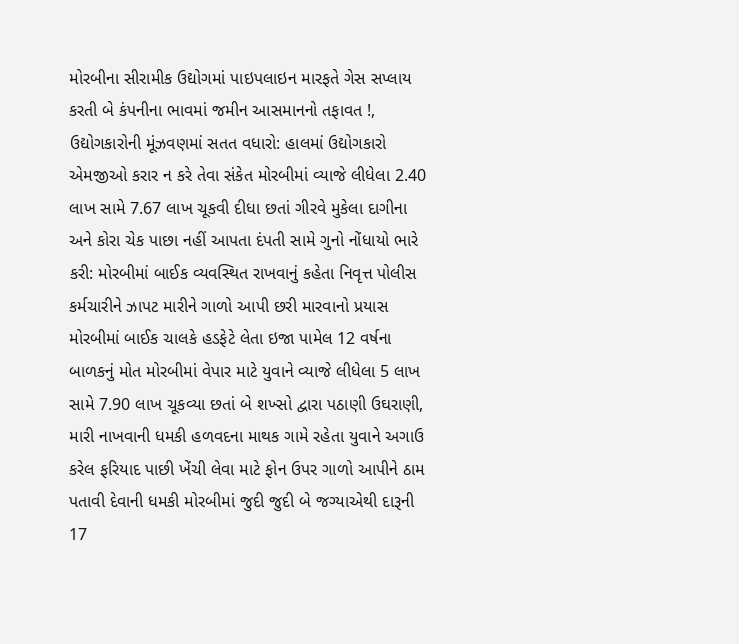મોરબીના સીરામીક ઉદ્યોગમાં પાઇપલાઇન મારફતે ગેસ સપ્લાય કરતી બે કંપનીના ભાવમાં જમીન આસમાનનો તફાવત !, ઉદ્યોગકારોની મૂંઝવણમાં સતત વધારો: હાલમાં ઉદ્યોગકારો એમજીઓ કરાર ન કરે તેવા સંકેત મોરબીમાં વ્યાજે લીધેલા 2.40 લાખ સામે 7.67 લાખ ચૂકવી દીધા છતાં ગીરવે મુકેલા દાગીના અને કોરા ચેક પાછા નહીં આપતા દંપતી સામે ગુનો નોંધાયો ભારે કરી: મોરબીમાં બાઈક વ્યવસ્થિત રાખવાનું કહેતા નિવૃત્ત પોલીસ કર્મચારીને ઝાપટ મારીને ગાળો આપી છરી મારવાનો પ્રયાસ મોરબીમાં બાઈક ચાલકે હડફેટે લેતા ઇજા પામેલ 12 વર્ષના બાળકનું મોત મોરબીમાં વેપાર માટે યુવાને વ્યાજે લીધેલા 5 લાખ સામે 7.90 લાખ ચૂકવ્યા છતાં બે શખ્સો દ્વારા પઠાણી ઉઘરાણી, મારી નાખવાની ધમકી હળવદના માથક ગામે રહેતા યુવાને અગાઉ કરેલ ફરિયાદ પાછી ખેંચી લેવા માટે ફોન ઉપર ગાળો આપીને ઠામ પતાવી દેવાની ધમકી મોરબીમાં જુદી જુદી બે જગ્યાએથી દારૂની 17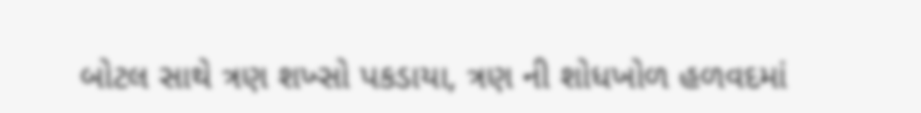બોટલ સાથે ત્રણ શખ્સો પકડાયા, ત્રણ ની શોધખોળ હળવદમાં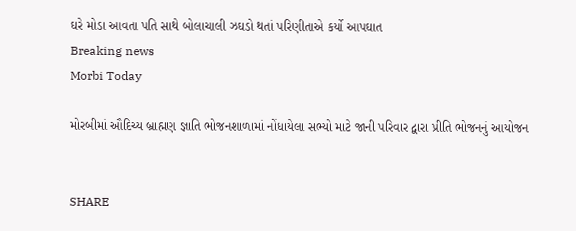ઘરે મોડા આવતા પતિ સાથે બોલાચાલી ઝઘડો થતાં પરિણીતાએ કર્યો આપઘાત
Breaking news
Morbi Today

મોરબીમાં ઔદિચ્ય બ્રાહ્મણ જ્ઞાતિ ભોજનશાળામાં નોંધાયેલા સભ્યો માટે જાની પરિવાર દ્વારા પ્રીતિ ભોજનનું આયોજન


SHARE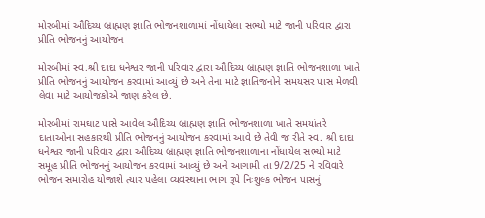મોરબીમાં ઔદિચ્ય બ્રાહ્મણ જ્ઞાતિ ભોજનશાળામાં નોંધાયેલા સભ્યો માટે જાની પરિવાર દ્વારા પ્રીતિ ભોજનનું આયોજન

મોરબીમાં સ્વ.શ્રી દાદા ધનેશ્વર જાની પરિવાર દ્વારા ઔદિચ્ય બ્રાહ્મણ જ્ઞાતિ ભોજનશાળા ખાતે પ્રીતિ ભોજનનું આયોજન કરવામાં આવ્યું છે અને તેના માટે જ્ઞાતિજનોને સમયસર પાસ મેળવી લેવા માટે આયોજકોએ જાણ કરેલ છે.

મોરબીમાં રામઘાટ પાસે આવેલ ઔદિચ્ય બ્રાહ્મણ જ્ઞાતિ ભોજનશાળા ખાતે સમયાંતરે દાતાઓના સહકારથી પ્રીતિ ભોજનનું આયોજન કરવામાં આવે છે તેવી જ રીતે સ્વ. શ્રી દાદા ધનેશ્વર જાની પરિવાર દ્વારા ઔદિચ્ય બ્રાહ્મણ જ્ઞાતિ ભોજનશાળાના નોંધાયેલ સભ્યો માટે સમૂહ પ્રીતિ ભોજનનું આયોજન કરવામાં આવ્યું છે અને આગામી તા 9/2/25 ને રવિવારે ભોજન સમારોહ યોજાશે ત્યાર પહેલા વ્યવસ્થાના ભાગ રૂપે નિઃશુલ્ક ભોજન પાસનું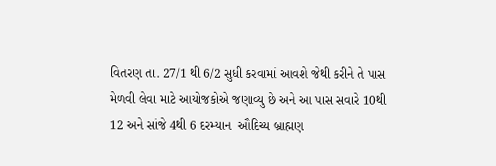વિતરણ તા. 27/1 થી 6/2 સુધી કરવામાં આવશે જેથી કરીને તે પાસ મેળવી લેવા માટે આયોજકોએ જણાવ્યુ છે અને આ પાસ સવારે 10થી 12 અને સાંજે 4થી 6 દરમ્યાન  ઔદિચ્ય બ્રાહ્મણ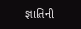જ્ઞાતિની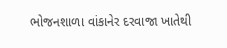ભોજનશાળા વાંકાનેર દરવાજા ખાતેથી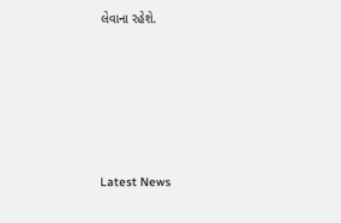લેવાના રહેશે.






Latest News